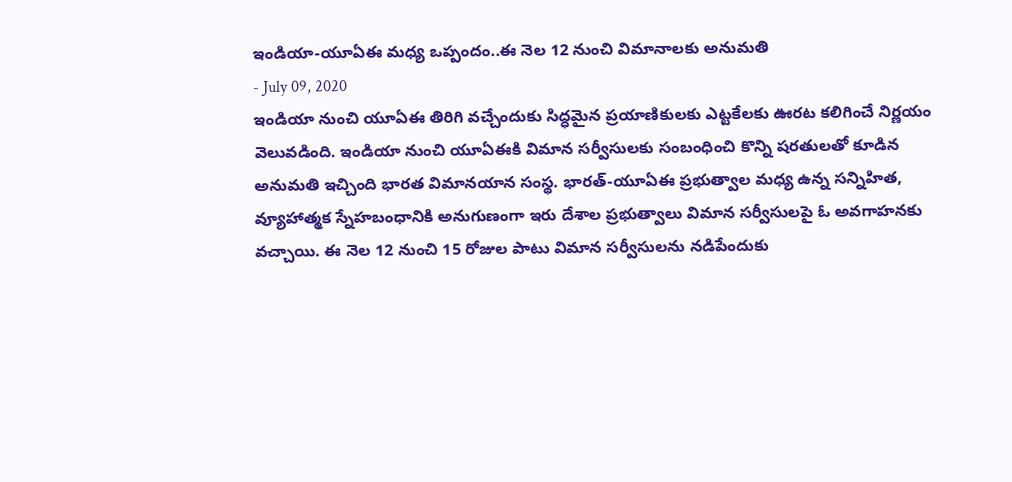ఇండియా-యూఏఈ మధ్య ఒప్పందం..ఈ నెల 12 నుంచి విమానాలకు అనుమతి
- July 09, 2020
ఇండియా నుంచి యూఏఈ తిరిగి వచ్చేందుకు సిద్ధమైన ప్రయాణికులకు ఎట్టకేలకు ఊరట కలిగించే నిర్ణయం వెలువడింది. ఇండియా నుంచి యూఏఈకి విమాన సర్వీసులకు సంబంధించి కొన్ని షరతులతో కూడిన అనుమతి ఇచ్చింది భారత విమానయాన సంస్థ. భారత్-యూఏఈ ప్రభుత్వాల మధ్య ఉన్న సన్నిహిత, వ్యూహాత్మక స్నేహబంధానికి అనుగుణంగా ఇరు దేశాల ప్రభుత్వాలు విమాన సర్వీసులపై ఓ అవగాహనకు వచ్చాయి. ఈ నెల 12 నుంచి 15 రోజుల పాటు విమాన సర్వీసులను నడిపేందుకు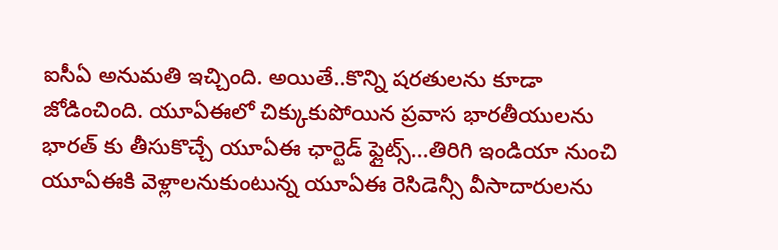ఐసీఏ అనుమతి ఇచ్చింది. అయితే..కొన్ని షరతులను కూడా జోడించింది. యూఏఈలో చిక్కుకుపోయిన ప్రవాస భారతీయులను భారత్ కు తీసుకొచ్చే యూఏఈ ఛార్టెడ్ ఫ్లైట్స్...తిరిగి ఇండియా నుంచి యూఏఈకి వెళ్లాలనుకుంటున్న యూఏఈ రెసిడెన్సీ వీసాదారులను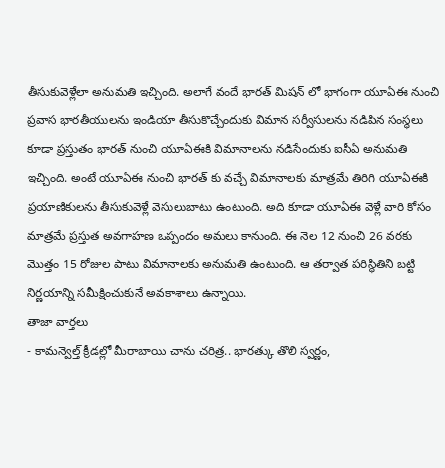తీసుకువెళ్లేలా అనుమతి ఇచ్చింది. అలాగే వందే భారత్ మిషన్ లో భాగంగా యూఏఈ నుంచి ప్రవాస భారతీయులను ఇండియా తీసుకొచ్చేందుకు విమాన సర్వీసులను నడిపిన సంస్థలు కూడా ప్రస్తుతం భారత్ నుంచి యూఏఈకి విమానాలను నడిసేందుకు ఐసీఏ అనుమతి ఇచ్చింది. అంటే యూఏఈ నుంచి భారత్ కు వచ్చే విమానాలకు మాత్రమే తిరిగి యూఏఈకి ప్రయాణికులను తీసుకువెళ్లే వెసులుబాటు ఉంటుంది. అది కూడా యూఏఈ వెళ్లే వారి కోసం మాత్రమే ప్రస్తుత అవగాహణ ఒప్పందం అమలు కానుంది. ఈ నెల 12 నుంచి 26 వరకు మొత్తం 15 రోజుల పాటు విమానాలకు అనుమతి ఉంటుంది. ఆ తర్వాత పరిస్థితిని బట్టి నిర్ణయాన్ని సమీక్షించుకునే అవకాశాలు ఉన్నాయి.
తాజా వార్తలు
- కామన్వెల్త్ క్రీడల్లో మీరాబాయి చాను చరిత్ర.. భారత్కు తొలి స్వర్ణం,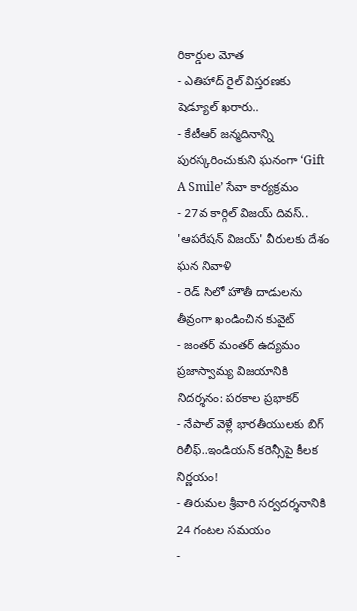రికార్డుల మోత
- ఎతిహాద్ రైల్ విస్తరణకు షెడ్యూల్ ఖరారు..
- కేటీఆర్ జన్మదినాన్ని పురస్కరించుకుని ఘనంగా ‘Gift A Smile’ సేవా కార్యక్రమం
- 27వ కార్గిల్ విజయ్ దివస్.. 'ఆపరేషన్ విజయ్' వీరులకు దేశం ఘన నివాళి
- రెడ్ సిలో హౌతీ దాడులను తీవ్రంగా ఖండించిన కువైట్
- జంతర్ మంతర్ ఉద్యమం ప్రజాస్వామ్య విజయానికి నిదర్శనం: పరకాల ప్రభాకర్
- నేపాల్ వెళ్లే భారతీయులకు బిగ్ రిలీఫ్..ఇండియన్ కరెన్సీపై కీలక నిర్ణయం!
- తిరుమల శ్రీవారి సర్వదర్శనానికి 24 గంటల సమయం
-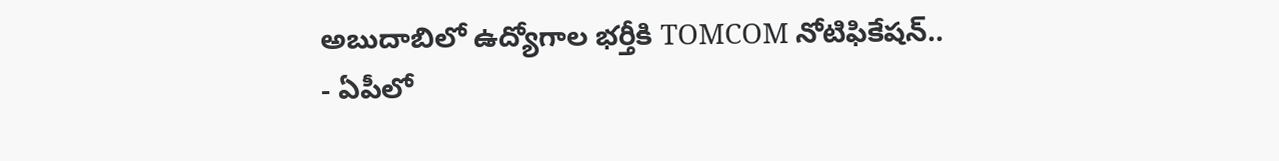అబుదాబిలో ఉద్యోగాల భర్తీకి TOMCOM నోటిఫికేషన్..
- ఏపీలో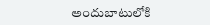అందుబాటులోకి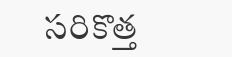సరికొత్త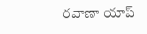రవాణా యాప్